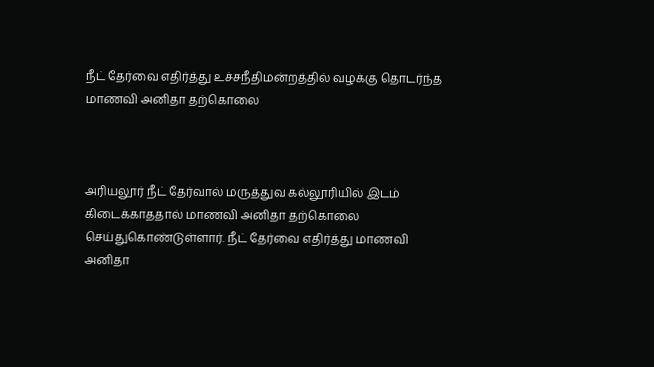நீட் தேர்வை எதிர்த்து உச்சநீதிமன்றத்தில் வழக்கு தொடர்ந்த மாணவி அனிதா தற்கொலை



அரியலூர் நீட் தேர்வால் மருத்துவ கல்லூரியில் இடம் கிடைக்காததால் மாணவி அனிதா தற்கொலை
செய்துகொண்டுள்ளார். நீட் தேர்வை எதிர்த்து மாணவி அனிதா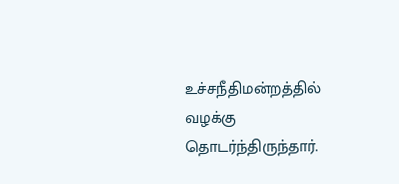உச்சநீதிமன்றத்தில் வழக்கு தொடர்ந்திருந்தார்.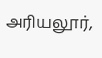அரியலூர்,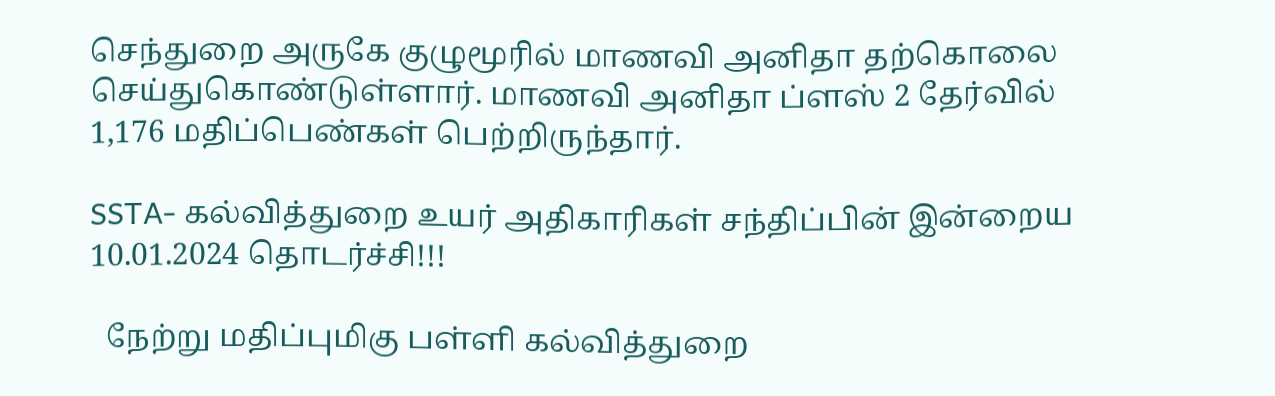செந்துறை அருகே குழுமூரில் மாணவி அனிதா தற்கொலை செய்துகொண்டுள்ளார். மாணவி அனிதா ப்ளஸ் 2 தேர்வில் 1,176 மதிப்பெண்கள் பெற்றிருந்தார்.

SSTA- கல்வித்துறை உயர் அதிகாரிகள் சந்திப்பின் இன்றைய 10.01.2024 தொடர்ச்சி!!!

  நேற்று மதிப்புமிகு பள்ளி கல்வித்துறை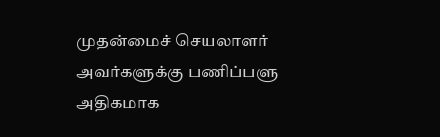முதன்மைச் செயலாளர் அவர்களுக்கு பணிப்பளு அதிகமாக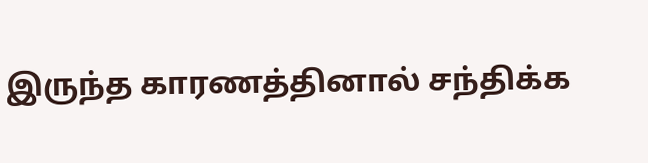இருந்த காரணத்தினால் சந்திக்க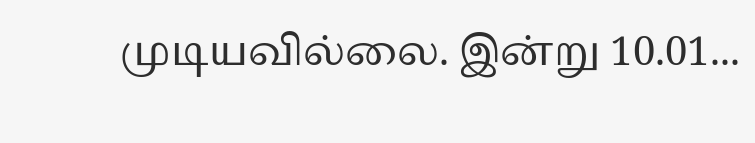முடியவில்லை. இன்று 10.01...